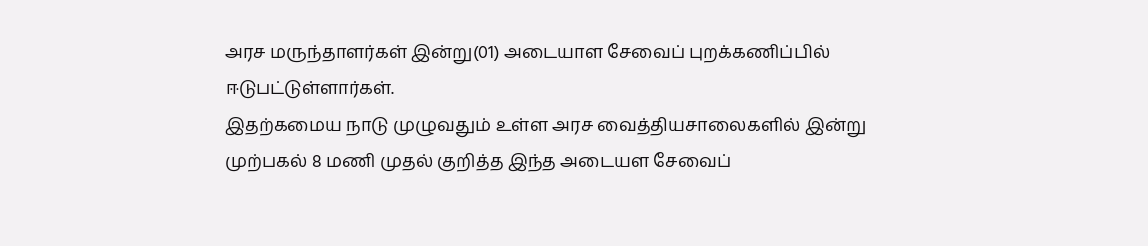அரச மருந்தாளர்கள் இன்று(01) அடையாள சேவைப் புறக்கணிப்பில் ஈடுபட்டுள்ளார்கள்.
இதற்கமைய நாடு முழுவதும் உள்ள அரச வைத்தியசாலைகளில் இன்று முற்பகல் 8 மணி முதல் குறித்த இந்த அடையள சேவைப்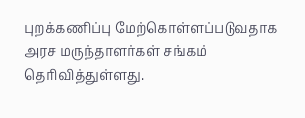புறக்கணிப்பு மேற்கொள்ளப்படுவதாக அரச மருந்தாளர்கள் சங்கம் தெரிவித்துள்ளது.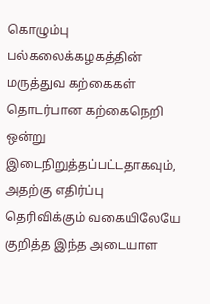கொழும்பு பல்கலைக்கழகத்தின் மருத்துவ கற்கைகள் தொடர்பான கற்கைநெறி ஒன்று இடைநிறுத்தப்பட்டதாகவும், அதற்கு எதிர்ப்பு தெரிவிக்கும் வகையிலேயே குறித்த இந்த அடையாள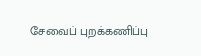சேவைப் புறக்கணிப்பு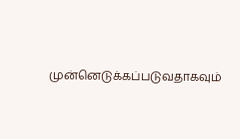முன்னெடுக்கப்படுவதாகவும்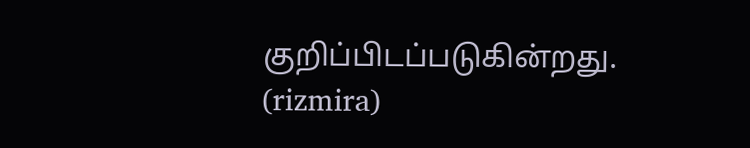குறிப்பிடப்படுகின்றது.
(rizmira)